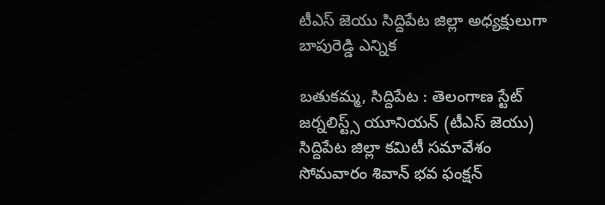టీఎస్ జెయు సిద్దిపేట జిల్లా అధ్యక్షులుగా బాపురెడ్డి ఎన్నిక

బతుకమ్మ, సిద్దిపేట : తెలంగాణ స్టేట్ జర్నలిస్ట్స్ యూనియన్ (టీఎస్ జెయు) సిద్దిపేట జిల్లా కమిటీ సమావేశం సోమవారం శివాన్ భవ ఫంక్షన్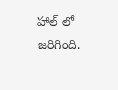హాల్ లో జరిగింది.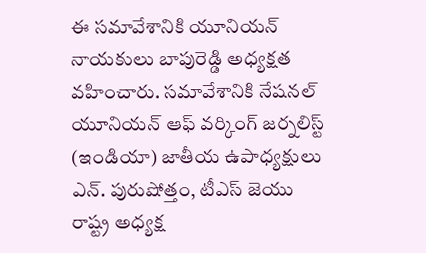ఈ సమావేశానికి యూనియన్ నాయకులు బాపురెడ్డి అధ్యక్షత వహించారు. సమావేశానికి నేషనల్ యూనియన్ ఆఫ్ వర్కింగ్ జర్నలిస్ట్ (ఇండియా) జాతీయ ఉపాధ్యక్షులు ఎన్. పురుషోత్తం, టీఎస్ జెయు రాష్ట్ర అధ్యక్ష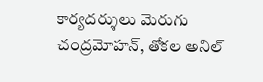కార్యదర్శులు మెరుగు చంద్రమోహన్, తోకల అనిల్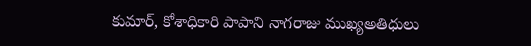కుమార్, కోశాధికారి పాపాని నాగరాజు ముఖ్యఅతిధులు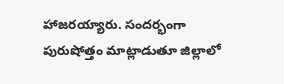హాజరయ్యారు. సందర్భంగా పురుషోత్తం మాట్లాడుతూ జిల్లాలో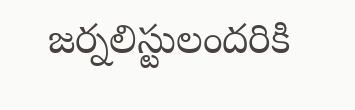జర్నలిస్టులందరికి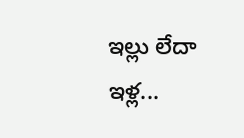ఇల్లు లేదా ఇళ్ల...